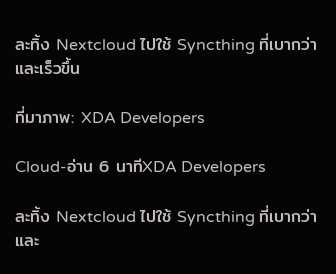ละทิ้ง Nextcloud ไปใช้ Syncthing ที่เบากว่าและเร็วขึ้น

ที่มาภาพ: XDA Developers

Cloud-อ่าน 6 นาทีXDA Developers

ละทิ้ง Nextcloud ไปใช้ Syncthing ที่เบากว่าและ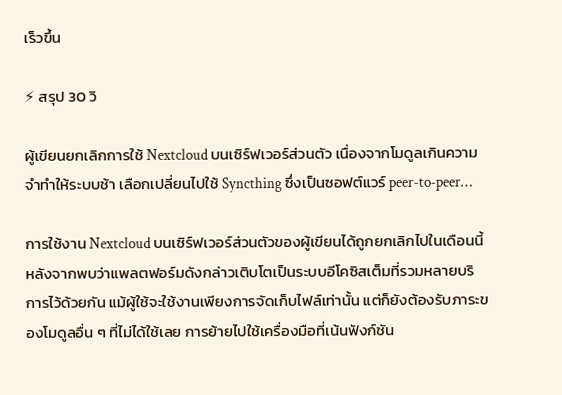เร็วขึ้น

⚡ สรุป 30 วิ

ผู้เขียนยกเลิกการใช้ Nextcloud บนเซิร์ฟเวอร์ส่วนตัว เนื่องจากโมดูลเกินความจำทำให้ระบบช้า เลือกเปลี่ยนไปใช้ Syncthing ซึ่งเป็นซอฟต์แวร์ peer‑to‑peer…

การใช้งาน Nextcloud บนเซิร์ฟเวอร์ส่วนตัวของผู้เขียนได้ถูกยกเลิกไปในเดือนนี้ หลังจากพบว่าแพลตฟอร์มดังกล่าวเติบโตเป็นระบบอีโคซิสเต็มที่รวมหลายบริการไว้ด้วยกัน แม้ผู้ใช้จะใช้งานเพียงการจัดเก็บไฟล์เท่านั้น แต่ก็ยังต้องรับภาระของโมดูลอื่น ๆ ที่ไม่ได้ใช้เลย การย้ายไปใช้เครื่องมือที่เน้นฟังก์ชัน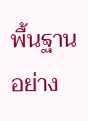พื้นฐานอย่าง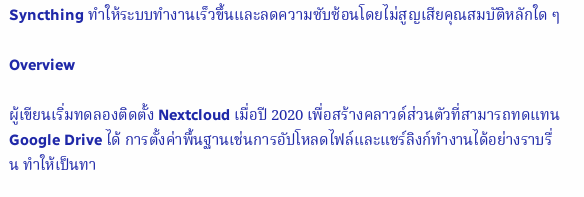Syncthing ทำให้ระบบทำงานเร็วขึ้นและลดความซับซ้อนโดยไม่สูญเสียคุณสมบัติหลักใด ๆ

Overview

ผู้เขียนเริ่มทดลองติดตั้ง Nextcloud เมื่อปี 2020 เพื่อสร้างคลาวด์ส่วนตัวที่สามารถทดแทน Google Drive ได้ การตั้งค่าพื้นฐานเช่นการอัปโหลดไฟล์และแชร์ลิงก์ทำงานได้อย่างราบรื่น ทำให้เป็นทา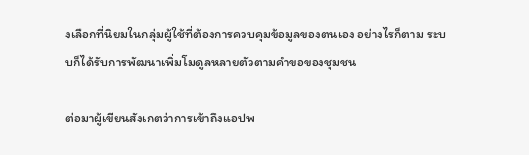งเลือกที่นิยมในกลุ่มผู้ใช้ที่ต้องการควบคุมข้อมูลของตนเอง อย่างไรก็ตาม ระบบก็ได้รับการพัฒนาเพิ่มโมดูลหลายตัวตามคำขอของชุมชน

ต่อมาผู้เขียนสังเกตว่าการเข้าถึงแอปพ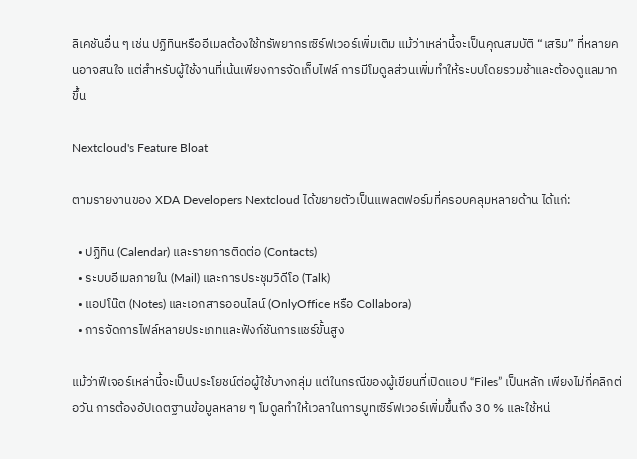ลิเคชันอื่น ๆ เช่น ปฏิทินหรืออีเมลต้องใช้ทรัพยากรเซิร์ฟเวอร์เพิ่มเติม แม้ว่าเหล่านี้จะเป็นคุณสมบัติ “เสริม” ที่หลายคนอาจสนใจ แต่สำหรับผู้ใช้งานที่เน้นเพียงการจัดเก็บไฟล์ การมีโมดูลส่วนเพิ่มทำให้ระบบโดยรวมช้าและต้องดูแลมากขึ้น

Nextcloud's Feature Bloat

ตามรายงานของ XDA Developers Nextcloud ได้ขยายตัวเป็นแพลตฟอร์มที่ครอบคลุมหลายด้าน ได้แก่:

  • ปฏิทิน (Calendar) และรายการติดต่อ (Contacts)
  • ระบบอีเมลภายใน (Mail) และการประชุมวิดีโอ (Talk)
  • แอปโน๊ต (Notes) และเอกสารออนไลน์ (OnlyOffice หรือ Collabora)
  • การจัดการไฟล์หลายประเภทและฟังก์ชันการแชร์ขั้นสูง

แม้ว่าฟีเจอร์เหล่านี้จะเป็นประโยชน์ต่อผู้ใช้บางกลุ่ม แต่ในกรณีของผู้เขียนที่เปิดแอป “Files” เป็นหลัก เพียงไม่กี่คลิกต่อวัน การต้องอัปเดตฐานข้อมูลหลาย ๆ โมดูลทำให้เวลาในการบูทเซิร์ฟเวอร์เพิ่มขึ้นถึง 30 % และใช้หน่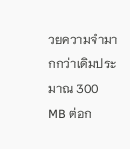วยความจำมากกว่าเดิมประมาณ 300 MB ต่อก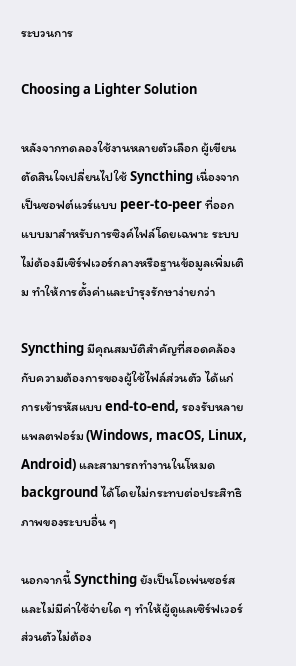ระบวนการ

Choosing a Lighter Solution

หลังจากทดลองใช้งานหลายตัวเลือก ผู้เขียนตัดสินใจเปลี่ยนไปใช้ Syncthing เนื่องจากเป็นซอฟต์แวร์แบบ peer‑to‑peer ที่ออกแบบมาสำหรับการซิงค์ไฟล์โดยเฉพาะ ระบบไม่ต้องมีเซิร์ฟเวอร์กลางหรือฐานข้อมูลเพิ่มเติม ทำให้การตั้งค่าและบำรุงรักษาง่ายกว่า

Syncthing มีคุณสมบัติสำคัญที่สอดคล้องกับความต้องการของผู้ใช้ไฟล์ส่วนตัว ได้แก่ การเข้ารหัสแบบ end‑to‑end, รองรับหลายแพลตฟอร์ม (Windows, macOS, Linux, Android) และสามารถทำงานในโหมด background ได้โดยไม่กระทบต่อประสิทธิภาพของระบบอื่น ๆ

นอกจากนี้ Syncthing ยังเป็นโอเพ่นซอร์สและไม่มีค่าใช้จ่ายใด ๆ ทำให้ผู้ดูแลเซิร์ฟเวอร์ส่วนตัวไม่ต้อง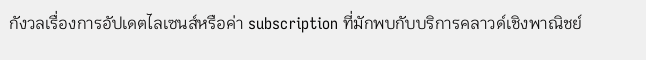กังวลเรื่องการอัปเดตไลเซนส์หรือค่า subscription ที่มักพบกับบริการคลาวด์เชิงพาณิชย์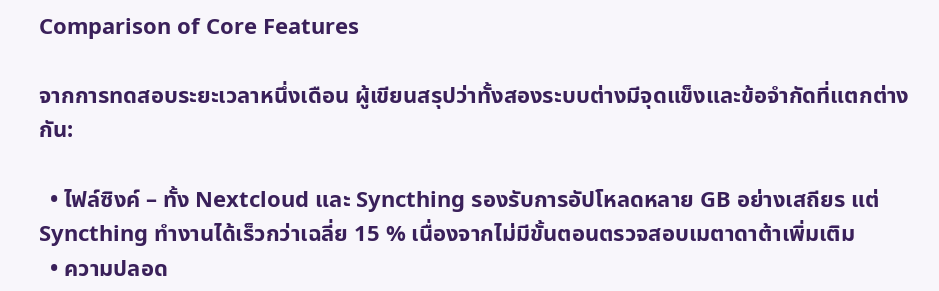Comparison of Core Features

จากการทดสอบระยะเวลาหนึ่งเดือน ผู้เขียนสรุปว่าทั้งสองระบบต่างมีจุดแข็งและข้อจำกัดที่แตกต่างกัน:

  • ไฟล์ซิงค์ – ทั้ง Nextcloud และ Syncthing รองรับการอัปโหลดหลาย GB อย่างเสถียร แต่ Syncthing ทำงานได้เร็วกว่าเฉลี่ย 15 % เนื่องจากไม่มีขั้นตอนตรวจสอบเมตาดาต้าเพิ่มเติม
  • ความปลอด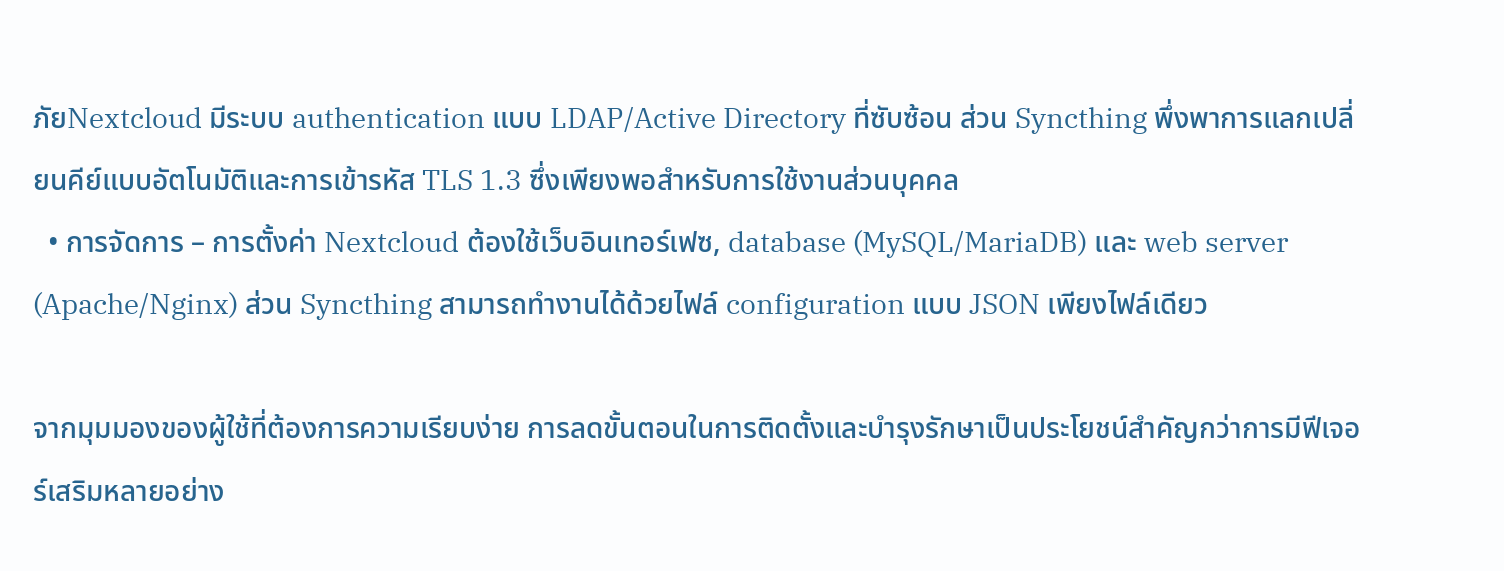ภัยNextcloud มีระบบ authentication แบบ LDAP/Active Directory ที่ซับซ้อน ส่วน Syncthing พึ่งพาการแลกเปลี่ยนคีย์แบบอัตโนมัติและการเข้ารหัส TLS 1.3 ซึ่งเพียงพอสำหรับการใช้งานส่วนบุคคล
  • การจัดการ – การตั้งค่า Nextcloud ต้องใช้เว็บอินเทอร์เฟซ, database (MySQL/MariaDB) และ web server (Apache/Nginx) ส่วน Syncthing สามารถทำงานได้ด้วยไฟล์ configuration แบบ JSON เพียงไฟล์เดียว

จากมุมมองของผู้ใช้ที่ต้องการความเรียบง่าย การลดขั้นตอนในการติดตั้งและบำรุงรักษาเป็นประโยชน์สำคัญกว่าการมีฟีเจอร์เสริมหลายอย่าง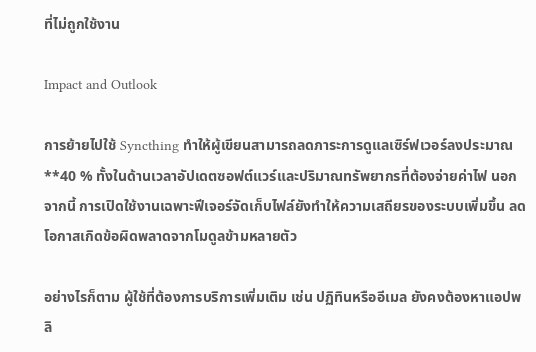ที่ไม่ถูกใช้งาน

Impact and Outlook

การย้ายไปใช้ Syncthing ทำให้ผู้เขียนสามารถลดภาระการดูแลเซิร์ฟเวอร์ลงประมาณ **40 % ทั้งในด้านเวลาอัปเดตซอฟต์แวร์และปริมาณทรัพยากรที่ต้องจ่ายค่าไฟ นอกจากนี้ การเปิดใช้งานเฉพาะฟีเจอร์จัดเก็บไฟล์ยังทำให้ความเสถียรของระบบเพิ่มขึ้น ลดโอกาสเกิดข้อผิดพลาดจากโมดูลข้ามหลายตัว

อย่างไรก็ตาม ผู้ใช้ที่ต้องการบริการเพิ่มเติม เช่น ปฏิทินหรืออีเมล ยังคงต้องหาแอปพลิ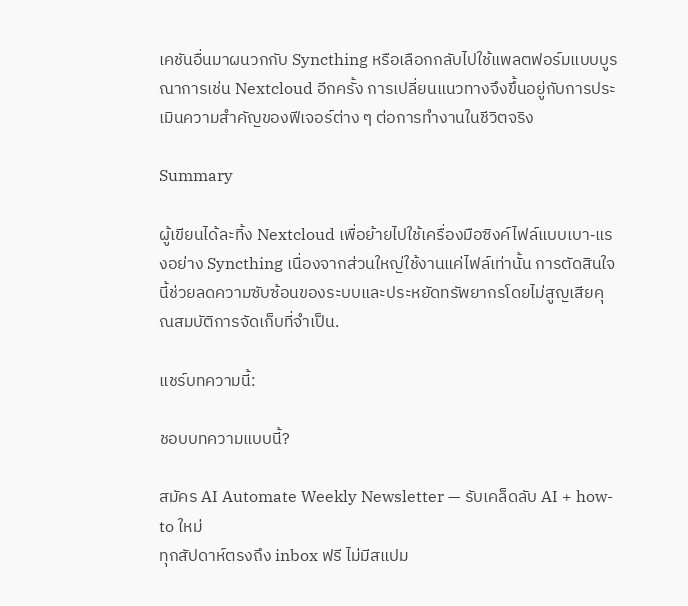เคชันอื่นมาผนวกกับ Syncthing หรือเลือกกลับไปใช้แพลตฟอร์มแบบบูรณาการเช่น Nextcloud อีกครั้ง การเปลี่ยนแนวทางจึงขึ้นอยู่กับการประเมินความสำคัญของฟีเจอร์ต่าง ๆ ต่อการทำงานในชีวิตจริง

Summary

ผู้เขียนได้ละทิ้ง Nextcloud เพื่อย้ายไปใช้เครื่องมือซิงค์ไฟล์แบบเบา‑แรงอย่าง Syncthing เนื่องจากส่วนใหญ่ใช้งานแค่ไฟล์เท่านั้น การตัดสินใจนี้ช่วยลดความซับซ้อนของระบบและประหยัดทรัพยากรโดยไม่สูญเสียคุณสมบัติการจัดเก็บที่จำเป็น.

แชร์บทความนี้:

ชอบบทความแบบนี้?

สมัคร AI Automate Weekly Newsletter — รับเคล็ดลับ AI + how-to ใหม่
ทุกสัปดาห์ตรงถึง inbox ฟรี ไม่มีสแปม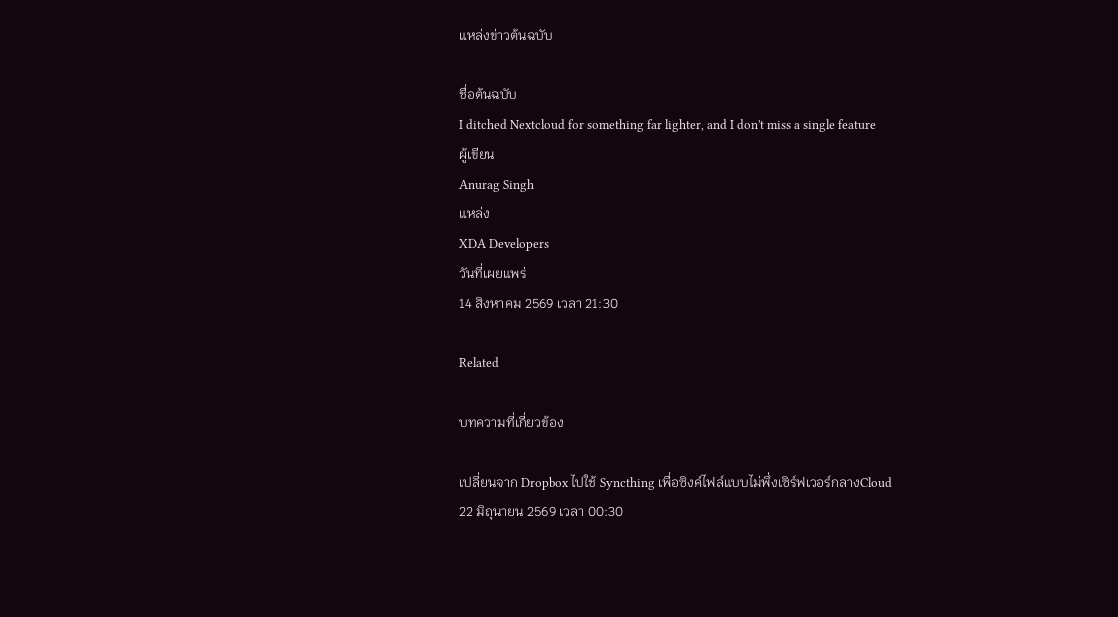แหล่งข่าวต้นฉบับ

ชื่อต้นฉบับ
I ditched Nextcloud for something far lighter, and I don't miss a single feature
ผู้เขียน
Anurag Singh
แหล่ง
XDA Developers
วันที่เผยแพร่
14 สิงหาคม 2569 เวลา 21:30

Related

บทความที่เกี่ยวข้อง

เปลี่ยนจาก Dropbox ไปใช้ Syncthing เพื่อซิงค์ไฟล์แบบไม่พึ่งเซิร์ฟเวอร์กลางCloud
22 มิถุนายน 2569 เวลา 00:30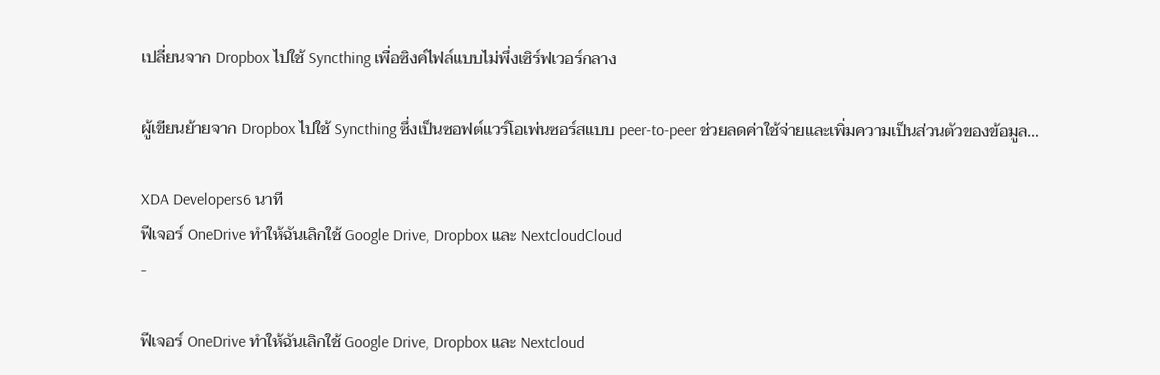เปลี่ยนจาก Dropbox ไปใช้ Syncthing เพื่อซิงค์ไฟล์แบบไม่พึ่งเซิร์ฟเวอร์กลาง

ผู้เขียนย้ายจาก Dropbox ไปใช้ Syncthing ซึ่งเป็นซอฟต์แวร์โอเพ่นซอร์สแบบ peer‑to‑peer ช่วยลดค่าใช้จ่ายและเพิ่มความเป็นส่วนตัวของข้อมูล…

XDA Developers6 นาที
ฟีเจอร์ OneDrive ทำให้ฉันเลิกใช้ Google Drive, Dropbox และ NextcloudCloud
-

ฟีเจอร์ OneDrive ทำให้ฉันเลิกใช้ Google Drive, Dropbox และ Nextcloud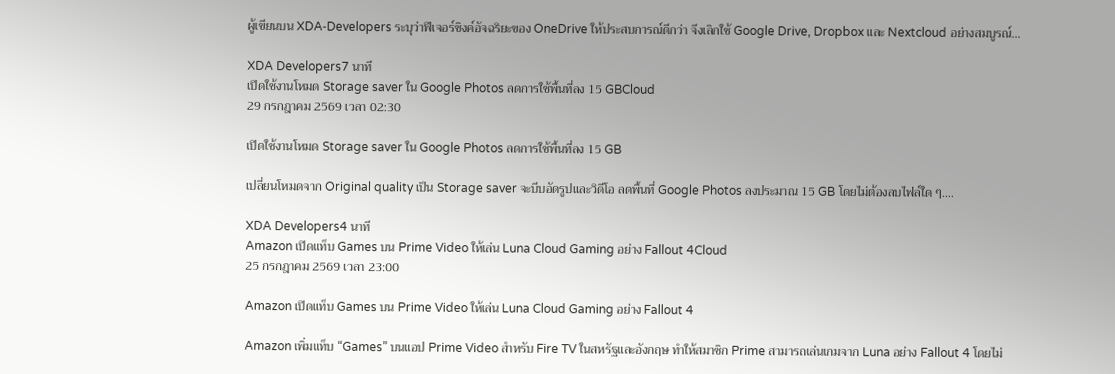ผู้เขียนบน XDA‑Developers ระบุว่าฟีเจอร์ซิงค์อัจฉริยะของ OneDrive ให้ประสบการณ์ดีกว่า จึงเลิกใช้ Google Drive, Dropbox และ Nextcloud อย่างสมบูรณ์…

XDA Developers7 นาที
เปิดใช้งานโหมด Storage saver ใน Google Photos ลดการใช้พื้นที่ลง 15 GBCloud
29 กรกฎาคม 2569 เวลา 02:30

เปิดใช้งานโหมด Storage saver ใน Google Photos ลดการใช้พื้นที่ลง 15 GB

เปลี่ยนโหมดจาก Original quality เป็น Storage saver จะบีบอัดรูปและวิดีโอ ลดพื้นที่ Google Photos ลงประมาณ 15 GB โดยไม่ต้องลบไฟล์ใด ๆ.…

XDA Developers4 นาที
Amazon เปิดแท็บ Games บน Prime Video ให้เล่น Luna Cloud Gaming อย่าง Fallout 4Cloud
25 กรกฎาคม 2569 เวลา 23:00

Amazon เปิดแท็บ Games บน Prime Video ให้เล่น Luna Cloud Gaming อย่าง Fallout 4

Amazon เพิ่มแท็บ “Games” บนแอป Prime Video สำหรับ Fire TV ในสหรัฐและอังกฤษ ทำให้สมาชิก Prime สามารถเล่นเกมจาก Luna อย่าง Fallout 4 โดยไม่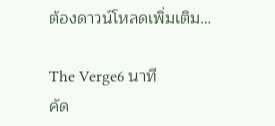ต้องดาวน์โหลดเพิ่มเติม…

The Verge6 นาที
คัด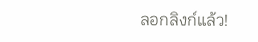ลอกลิงก์แล้ว!